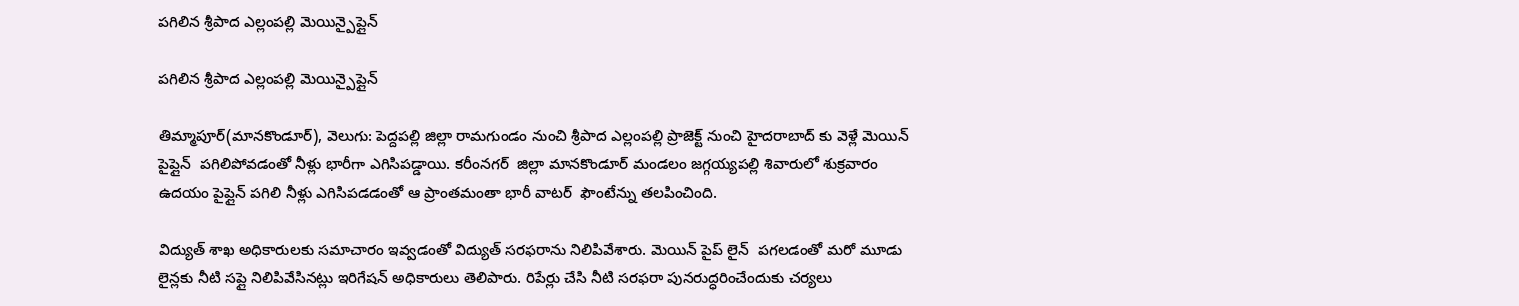పగిలిన శ్రీపాద ఎల్లంపల్లి మెయిన్పైప్లైన్

పగిలిన శ్రీపాద ఎల్లంపల్లి మెయిన్పైప్లైన్

తిమ్మాపూర్(మానకొండూర్), వెలుగు: పెద్దపల్లి జిల్లా రామగుండం నుంచి శ్రీపాద ఎల్లంపల్లి ప్రాజెక్ట్ నుంచి హైదరాబాద్ కు వెళ్లే మెయిన్  పైప్లైన్  పగిలిపోవడంతో నీళ్లు భారీగా ఎగిసిపడ్డాయి. కరీంనగర్  జిల్లా మానకొండూర్ మండలం జగ్గయ్యపల్లి శివారులో శుక్రవారం ఉదయం పైప్లైన్ పగిలి నీళ్లు ఎగిసిపడడంతో ఆ ప్రాంతమంతా భారీ వాటర్  ఫౌంటేన్ను తలపించింది.

విద్యుత్ శాఖ అధికారులకు సమాచారం ఇవ్వడంతో విద్యుత్ సరఫరాను నిలిపివేశారు. మెయిన్ పైప్ లైన్  పగలడంతో మరో మూడు లైన్లకు నీటి సప్లై నిలిపివేసినట్లు ఇరిగేషన్ అధికారులు తెలిపారు. రిపేర్లు చేసి నీటి సరఫరా పునరుద్ధరించేందుకు చర్యలు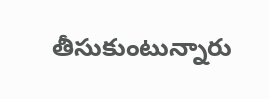తీసుకుంటున్నారు